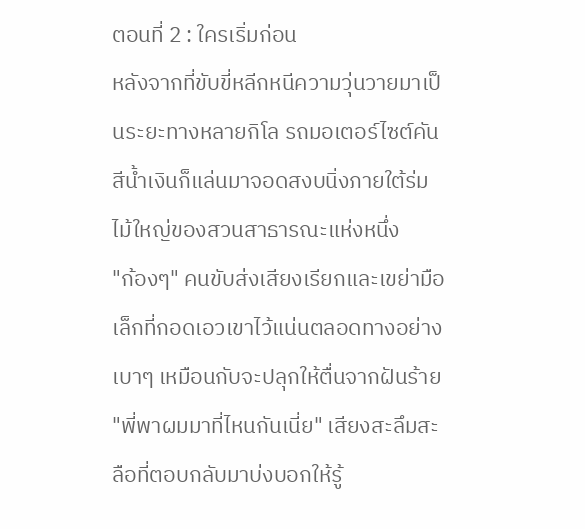ตอนที่ 2 : ใครเริ่มก่อน
หลังจากที่ขับขี่หลีกหนีความวุ่นวายมาเป็นระยะทางหลายกิโล รถมอเตอร์ไซต์คันสีน้ำเงินก็แล่นมาจอดสงบนิ่งภายใต้ร่มไม้ใหญ่ของสวนสาธารณะแห่งหนึ่ง
"ก้องๆ" คนขับส่งเสียงเรียกและเขย่ามือเล็กที่กอดเอวเขาไว้แน่นตลอดทางอย่างเบาๆ เหมือนกับจะปลุกให้ตื่นจากฝันร้าย
"พี่พาผมมาที่ไหนกันเนี่ย" เสียงสะลึมสะลือที่ตอบกลับมาบ่งบอกให้รู้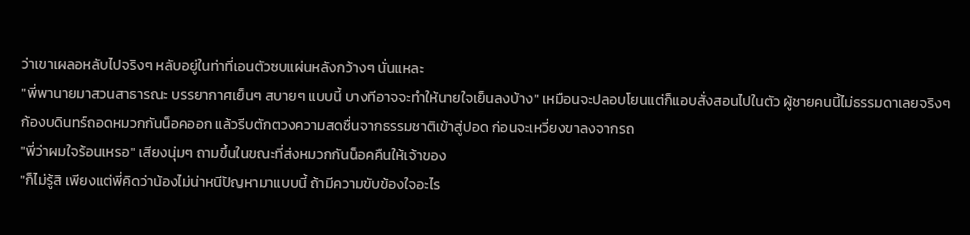ว่าเขาเผลอหลับไปจริงๆ หลับอยู่ในท่าที่เอนตัวซบแผ่นหลังกว้างๆ นั่นแหละ
"พี่พานายมาสวนสาธารณะ บรรยากาศเย็นๆ สบายๆ แบบนี้ บางทีอาจจะทำให้นายใจเย็นลงบ้าง" เหมือนจะปลอบโยนแต่ก็แอบสั่งสอนไปในตัว ผู้ชายคนนี้ไม่ธรรมดาเลยจริงๆ
ก้องบดินทร์ถอดหมวกกันน็อคออก แล้วรีบตักตวงความสดชื่นจากธรรมชาติเข้าสู่ปอด ก่อนจะเหวี่ยงขาลงจากรถ
"พี่ว่าผมใจร้อนเหรอ" เสียงนุ่มๆ ถามขึ้นในขณะที่ส่งหมวกกันน็อคคืนให้เจ้าของ
"ก็ไม่รู้สิ เพียงแต่พี่คิดว่าน้องไม่น่าหนีปัญหามาแบบนี้ ถ้ามีความขับข้องใจอะไร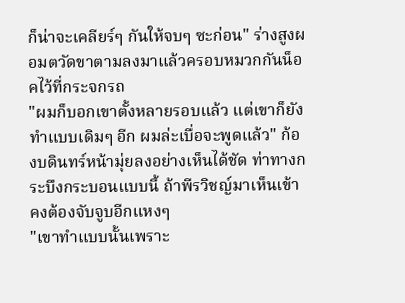ก็น่าจะเคลียร์ๆ กันให้จบๆ ซะก่อน" ร่างสูงผอมตวัดขาตามลงมาแล้วครอบหมวกกันน็อคไว้ที่กระจกรถ
"ผมก็บอกเขาตั้งหลายรอบแล้ว แต่เขาก็ยังทำแบบเดิมๆ อีก ผมล่ะเบื่อจะพูดแล้ว" ก้องบดินทร์หน้ามุ่ยลงอย่างเห็นได้ชัด ท่าทางกระบึงกระบอนแบบนี้ ถ้าพีรวิชญ์มาเห็นเข้าคงต้องจับจูบอีกแหงๆ
"เขาทำแบบนั้นเพราะ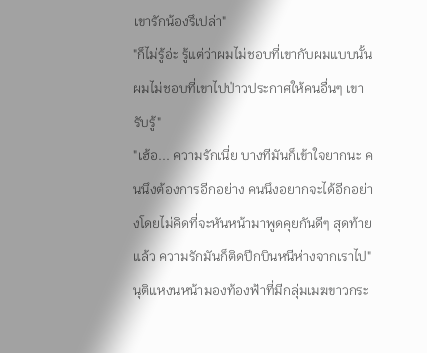เขารักน้องรึเปล่า"
"ก็ไม่รู้อ่ะ รู้แต่ว่าผมไม่ชอบที่เขากับผมแบบนั้น ผมไม่ชอบที่เขาไปป่าวประกาศให้คนอื่นๆ เขารับรู้"
"เฮ้อ... ความรักเนี่ย บางทีมันก็เข้าใจยากนะ คนนึงต้องการอีกอย่าง คนนึงอยากจะได้อีกอย่างโดยไม่คิดที่จะหันหน้ามาพูดคุยกันดีๆ สุดท้ายแล้ว ความรักมันก็ติดปีกบินหนีห่างจากเราไป" นุติแหงนหน้ามองท้องฟ้าที่มีกลุ่มเมฆขาวกระ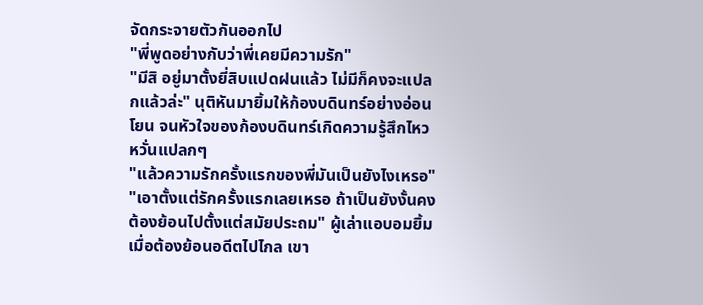จัดกระจายตัวกันออกไป
"พี่พูดอย่างกับว่าพี่เคยมีความรัก"
"มีสิ อยู่มาตั้งยี่สิบแปดฝนแล้ว ไม่มีก็คงจะแปลกแล้วล่ะ" นุติหันมายิ้มให้ก้องบดินทร์อย่างอ่อนโยน จนหัวใจของก้องบดินทร์เกิดความรู้สึกไหวหวั่นแปลกๆ
"แล้วความรักครั้งแรกของพี่มันเป็นยังไงเหรอ"
"เอาตั้งแต่รักครั้งแรกเลยเหรอ ถ้าเป็นยังงั้นคงต้องย้อนไปตั้งแต่สมัยประถม" ผู้เล่าแอบอมยิ้มเมื่อต้องย้อนอดีตไปไกล เขา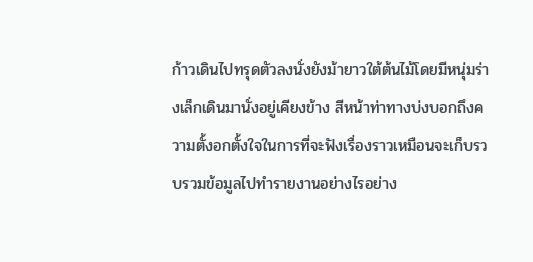ก้าวเดินไปทรุดตัวลงนั่งยังม้ายาวใต้ต้นไม้โดยมีหนุ่มร่างเล็กเดินมานั่งอยู่เคียงข้าง สีหน้าท่าทางบ่งบอกถึงความตั้งอกตั้งใจในการที่จะฟังเรื่องราวเหมือนจะเก็บรวบรวมข้อมูลไปทำรายงานอย่างไรอย่าง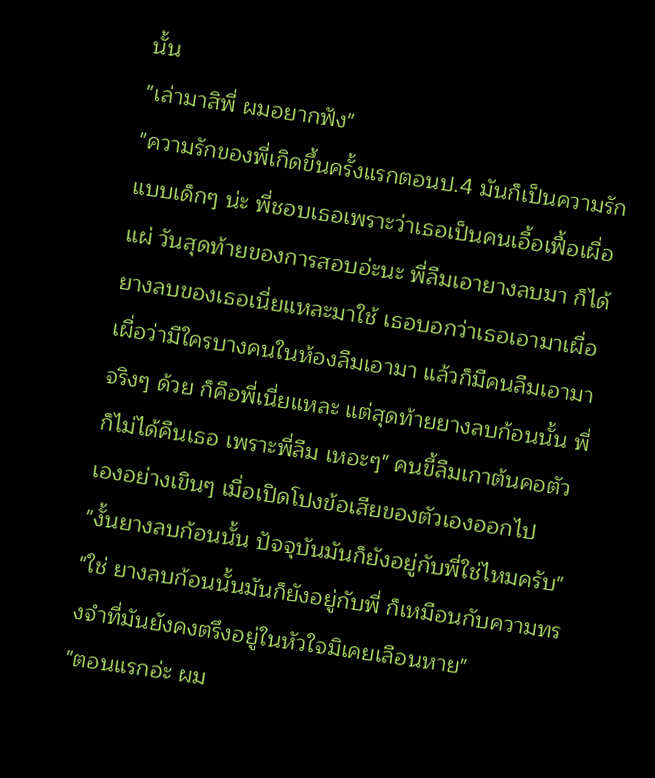นั้น
"เล่ามาสิพี่ ผมอยากฟัง"
"ความรักของพี่เกิดขึ้นครั้งแรกตอนป.4 มันก็เป็นความรักแบบเด็กๆ น่ะ พี่ชอบเธอเพราะว่าเธอเป็นคนเอื้อเฟื้อเผื่อแผ่ วันสุดท้ายของการสอบอ่ะนะ พี่ลืมเอายางลบมา ก็ได้ยางลบของเธอเนี่ยแหละมาใช้ เธอบอกว่าเธอเอามาเผื่อ เผื่อว่ามีใครบางคนในห้องลืมเอามา แล้วก็มีคนลืมเอามาจริงๆ ด้วย ก็คือพี่เนี่ยแหละ แต่สุดท้ายยางลบก้อนนั้น พี่ก็ไม่ได้คืนเธอ เพราะพี่ลืม เหอะๆ" คนขี้ลืมเกาต้นคอตัวเองอย่างเขินๆ เมื่อเปิดโปงข้อเสียของตัวเองออกไป
"งั้นยางลบก้อนนั้น ปัจจุบันมันก็ยังอยู่กับพี่ใช่ไหมครับ"
"ใช่ ยางลบก้อนนั้นมันก็ยังอยู่กับพี่ ก็เหมือนกับความทรงจำที่มันยังคงตรึงอยู่ในหัวใจมิเคยเลือนหาย"
"ตอนแรกอ่ะ ผม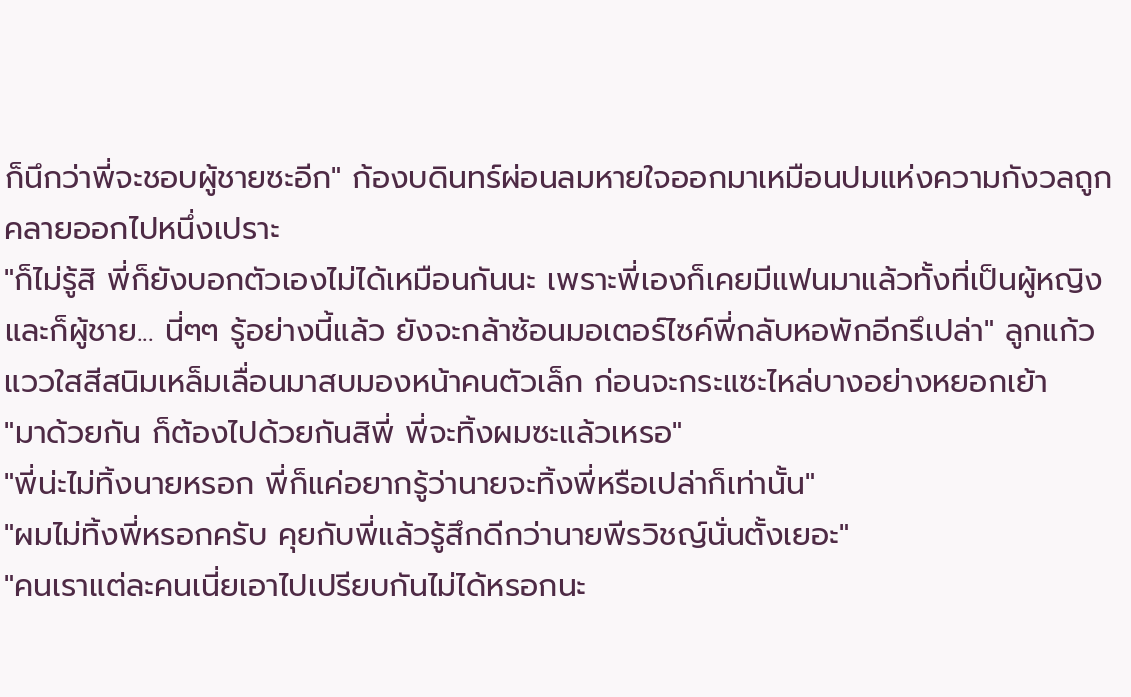ก็นึกว่าพี่จะชอบผู้ชายซะอีก" ก้องบดินทร์ผ่อนลมหายใจออกมาเหมือนปมแห่งความกังวลถูกคลายออกไปหนึ่งเปราะ
"ก็ไม่รู้สิ พี่ก็ยังบอกตัวเองไม่ได้เหมือนกันนะ เพราะพี่เองก็เคยมีแฟนมาแล้วทั้งที่เป็นผู้หญิงและก็ผู้ชาย... นี่ๆๆ รู้อย่างนี้แล้ว ยังจะกล้าซ้อนมอเตอร์ไซค์พี่กลับหอพักอีกรึเปล่า" ลูกแก้วแววใสสีสนิมเหล็มเลื่อนมาสบมองหน้าคนตัวเล็ก ก่อนจะกระแซะไหล่บางอย่างหยอกเย้า
"มาด้วยกัน ก็ต้องไปด้วยกันสิพี่ พี่จะทิ้งผมซะแล้วเหรอ"
"พี่น่ะไม่ทิ้งนายหรอก พี่ก็แค่อยากรู้ว่านายจะทิ้งพี่หรือเปล่าก็เท่านั้น"
"ผมไม่ทิ้งพี่หรอกครับ คุยกับพี่แล้วรู้สึกดีกว่านายพีรวิชญ์นั่นตั้งเยอะ"
"คนเราแต่ละคนเนี่ยเอาไปเปรียบกันไม่ได้หรอกนะ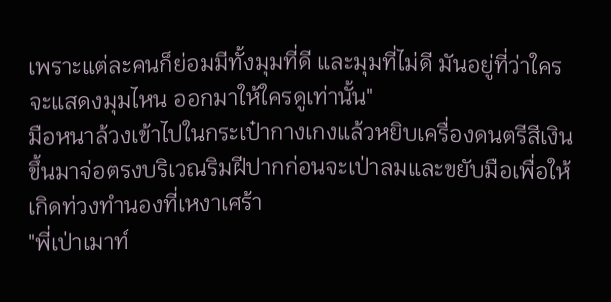เพราะแต่ละคนก็ย่อมมีทั้งมุมที่ดี และมุมที่ไม่ดี มันอยู่ที่ว่าใครจะแสดงมุมไหน ออกมาให้ใครดูเท่านั้น"
มือหนาล้วงเข้าไปในกระเป๋ากางเกงแล้วหยิบเครื่องดนตรีสีเงินขึ้นมาจ่อตรงบริเวณริมฝีปากก่อนจะเป่าลมและขยับมือเพื่อให้เกิดท่วงทำนองที่เหงาเศร้า
"พี่เป่าเมาท์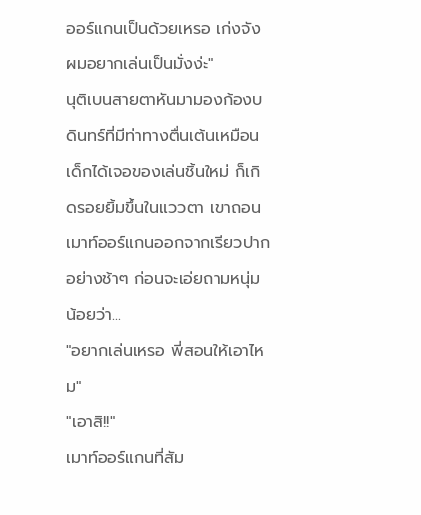ออร์แกนเป็นด้วยเหรอ เก่งจัง ผมอยากเล่นเป็นมั่งง่ะ"
นุติเบนสายตาหันมามองก้องบดินทร์ที่มีท่าทางตื่นเต้นเหมือนเด็กได้เจอของเล่นชิ้นใหม่ ก็เกิดรอยยิ้มขึ้นในแววตา เขาถอนเมาท์ออร์แกนออกจากเรียวปากอย่างช้าๆ ก่อนจะเอ่ยถามหนุ่มน้อยว่า...
"อยากเล่นเหรอ พี่สอนให้เอาไหม"
"เอาสิ!!"
เมาท์ออร์แกนที่สัม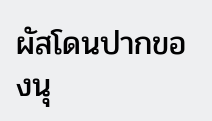ผัสโดนปากของนุ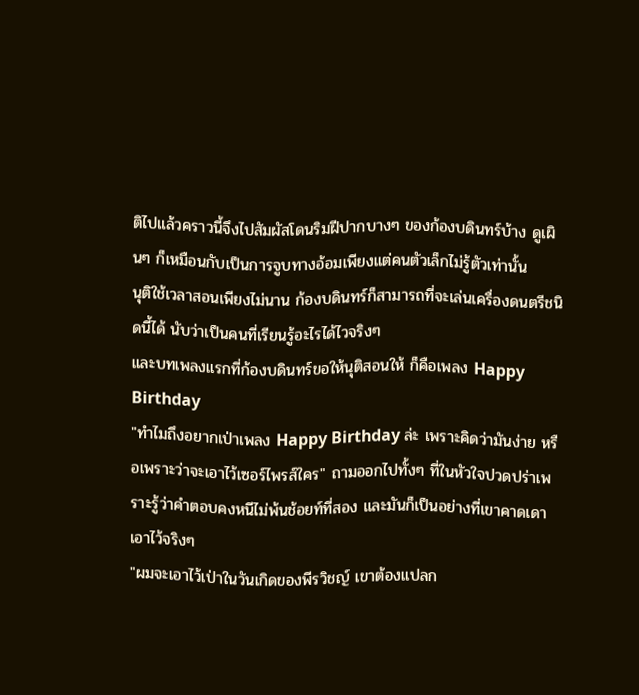ติไปแล้วคราวนี้จึงไปสัมผัสโดนริมฝีปากบางๆ ของก้องบดินทร์บ้าง ดูเผินๆ ก็เหมือนกับเป็นการจูบทางอ้อมเพียงแต่คนตัวเล็กไม่รู้ตัวเท่านั้น
นุติใช้เวลาสอนเพียงไม่นาน ก้องบดินทร์ก็สามารถที่จะเล่นเครื่องดนตรีชนิดนี้ได้ นับว่าเป็นคนที่เรียนรู้อะไรได้ไวจริงๆ
และบทเพลงแรกที่ก้องบดินทร์ขอให้นุติสอนให้ ก็คือเพลง Happy Birthday
"ทำไมถึงอยากเป่าเพลง Happy Birthday ล่ะ เพราะคิดว่ามันง่าย หรือเพราะว่าจะเอาไว้เซอร์ไพรส์ใคร" ถามออกไปทั้งๆ ที่ในหัวใจปวดปร่าเพราะรู้ว่าคำตอบคงหนีไม่พ้นช้อยท์ที่สอง และมันก็เป็นอย่างที่เขาคาดเดาเอาไว้จริงๆ
"ผมจะเอาไว้เป่าในวันเกิดของพีรวิชญ์ เขาต้องแปลก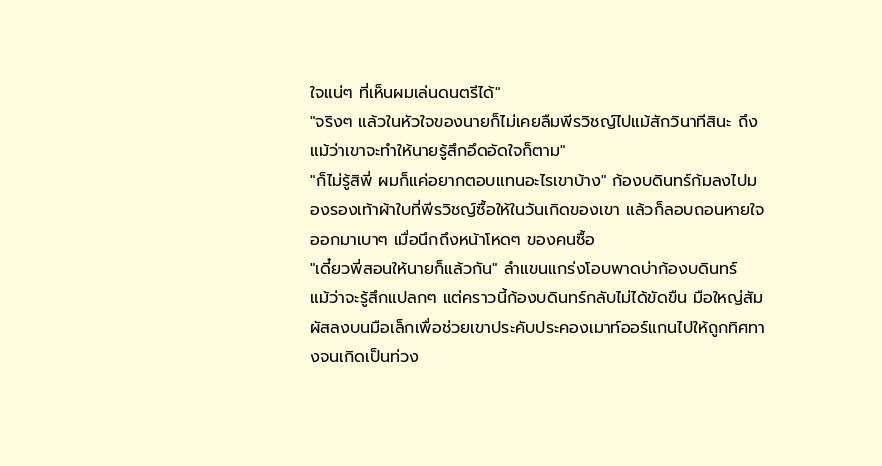ใจแน่ๆ ที่เห็นผมเล่นดนตรีได้"
"จริงๆ แล้วในหัวใจของนายก็ไม่เคยลืมพีรวิชญ์ไปแม้สักวินาทีสินะ ถึงแม้ว่าเขาจะทำให้นายรู้สึกอึดอัดใจก็ตาม"
"ก็ไม่รู้สิพี่ ผมก็แค่อยากตอบแทนอะไรเขาบ้าง" ก้องบดินทร์ก้มลงไปมองรองเท้าผ้าใบที่พีรวิชญ์ซื้อให้ในวันเกิดของเขา แล้วก็ลอบถอนหายใจออกมาเบาๆ เมื่อนึกถึงหน้าโหดๆ ของคนซื้อ
"เดี๋ยวพี่สอนให้นายก็แล้วกัน" ลำแขนแกร่งโอบพาดบ่าก้องบดินทร์
แม้ว่าจะรู้สึกแปลกๆ แต่คราวนี้ก้องบดินทร์กลับไม่ได้ขัดขืน มือใหญ่สัมผัสลงบนมือเล็กเพื่อช่วยเขาประคับประคองเมาท์ออร์แกนไปให้ถูกทิศทางจนเกิดเป็นท่วง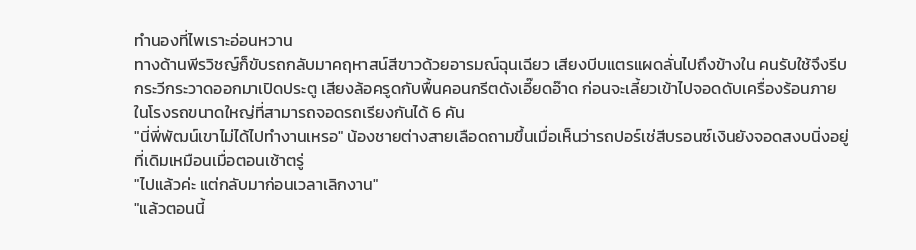ทำนองที่ไพเราะอ่อนหวาน
ทางด้านพีรวิชญ์ก็ขับรถกลับมาคฤหาสน์สีขาวด้วยอารมณ์ฉุนเฉียว เสียงบีบแตรแผดลั่นไปถึงข้างใน คนรับใช้จึงรีบกระวีกระวาดออกมาเปิดประตู เสียงล้อครูดกับพื้นคอนกรีตดังเอี๊ยดอ๊าด ก่อนจะเลี้ยวเข้าไปจอดดับเครื่องร้อนภายในโรงรถขนาดใหญ่ที่สามารถจอดรถเรียงกันได้ 6 คัน
"นี่พี่พัฒน์เขาไม่ได้ไปทำงานเหรอ" น้องชายต่างสายเลือดถามขึ้นเมื่อเห็นว่ารถปอร์เช่สีบรอนซ์เงินยังจอดสงบนิ่งอยู่ที่เดิมเหมือนเมื่อตอนเช้าตรู่
"ไปแล้วค่ะ แต่กลับมาก่อนเวลาเลิกงาน"
"แล้วตอนนี้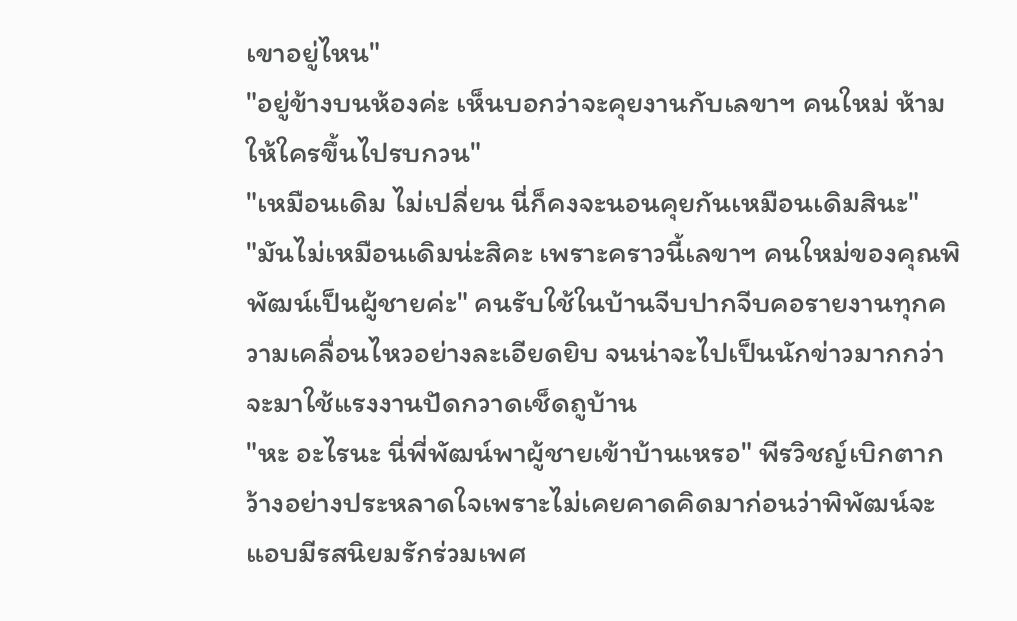เขาอยู่ไหน"
"อยู่ข้างบนห้องค่ะ เห็นบอกว่าจะคุยงานกับเลขาฯ คนใหม่ ห้ามให้ใครขึ้นไปรบกวน"
"เหมือนเดิม ไม่เปลี่ยน นี่ก็คงจะนอนคุยกันเหมือนเดิมสินะ"
"มันไม่เหมือนเดิมน่ะสิคะ เพราะคราวนี้เลขาฯ คนใหม่ของคุณพิพัฒน์เป็นผู้ชายค่ะ" คนรับใช้ในบ้านจีบปากจีบคอรายงานทุกความเคลื่อนไหวอย่างละเอียดยิบ จนน่าจะไปเป็นนักข่าวมากกว่าจะมาใช้แรงงานปัดกวาดเช็ดถูบ้าน
"หะ อะไรนะ นี่พี่พัฒน์พาผู้ชายเข้าบ้านเหรอ" พีรวิชญ์เบิกตากว้างอย่างประหลาดใจเพราะไม่เคยคาดคิดมาก่อนว่าพิพัฒน์จะแอบมีรสนิยมรักร่วมเพศ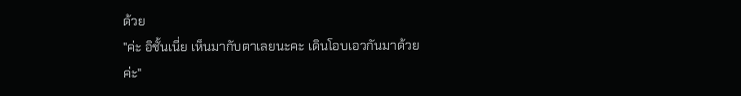ด้วย
"ค่ะ อิชั้นเนี่ย เห็นมากับตาเลยนะคะ เดินโอบเอวกันมาด้วยค่ะ"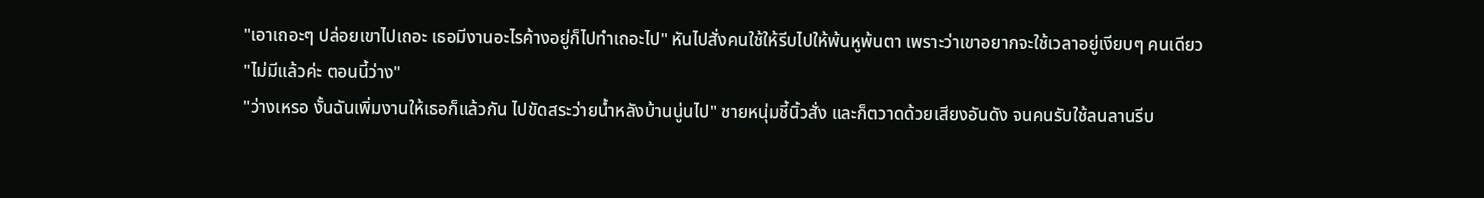"เอาเถอะๆ ปล่อยเขาไปเถอะ เธอมีงานอะไรค้างอยู่ก็ไปทำเถอะไป" หันไปสั่งคนใช้ให้รีบไปให้พ้นหูพ้นตา เพราะว่าเขาอยากจะใช้เวลาอยู่เงียบๆ คนเดียว
"ไม่มีแล้วค่ะ ตอนนี้ว่าง"
"ว่างเหรอ งั้นฉันเพิ่มงานให้เธอก็แล้วกัน ไปขัดสระว่ายน้ำหลังบ้านนู่นไป" ชายหนุ่มชี้นิ้วสั่ง และก็ตวาดด้วยเสียงอันดัง จนคนรับใช้ลนลานรีบ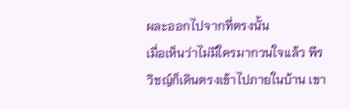ผละออกไปจากที่ตรงนั้น
เมื่อเห็นว่าไม่มีใครมากวนใจแล้ว พีรวิชญ์ก็เดินตรงเข้าไปภายในบ้าน เขา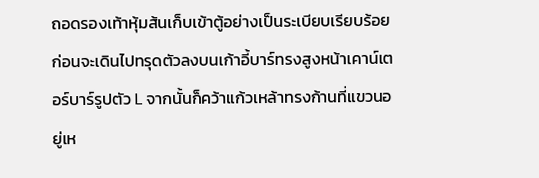ถอดรองเท้าหุ้มส้นเก็บเข้าตู้อย่างเป็นระเบียบเรียบร้อย ก่อนจะเดินไปทรุดตัวลงบนเก้าอี้บาร์ทรงสูงหน้าเคาน์เตอร์บาร์รูปตัว L จากนั้นก็คว้าแก้วเหล้าทรงก้านที่แขวนอยู่เห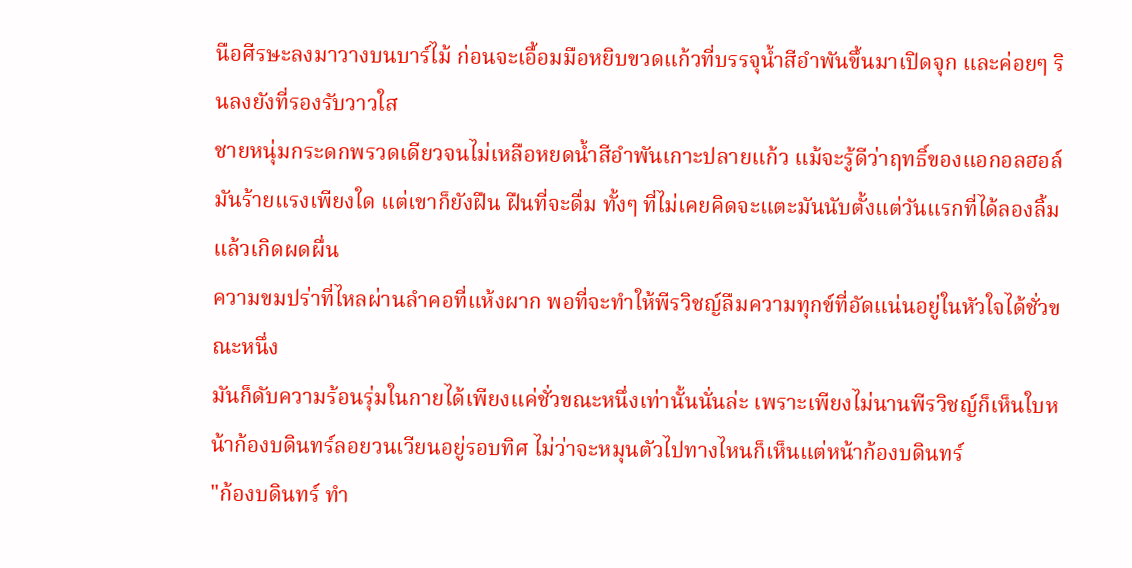นือศีรษะลงมาวางบนบาร์ไม้ ก่อนจะเอื้อมมือหยิบขวดแก้วที่บรรจุน้ำสีอำพันขึ้นมาเปิดจุก และค่อยๆ รินลงยังที่รองรับวาวใส
ชายหนุ่มกระดกพรวดเดียวจนไม่เหลือหยดน้ำสีอำพันเกาะปลายแก้ว แม้จะรู้ดีว่าฤทธิ์ของแอกอลฮอล์มันร้ายแรงเพียงใด แต่เขาก็ยังฝืน ฝืนที่จะดื่ม ทั้งๆ ที่ไม่เคยคิดจะแตะมันนับตั้งแต่วันแรกที่ได้ลองลิ้มแล้วเกิดผดผื่น
ความขมปร่าที่ไหลผ่านลำคอที่แห้งผาก พอที่จะทำให้พีรวิชญ์ลืมความทุกข์ที่อัดแน่นอยู่ในหัวใจได้ชั่วขณะหนึ่ง
มันก็ดับความร้อนรุ่มในกายได้เพียงแค่ชั่วขณะหนึ่งเท่านั้นนั่นล่ะ เพราะเพียงไม่นานพีรวิชญ์ก็เห็นใบหน้าก้องบดินทร์ลอยวนเวียนอยู่รอบทิศ ไม่ว่าจะหมุนตัวไปทางไหนก็เห็นแต่หน้าก้องบดินทร์
"ก้องบดินทร์ ทำ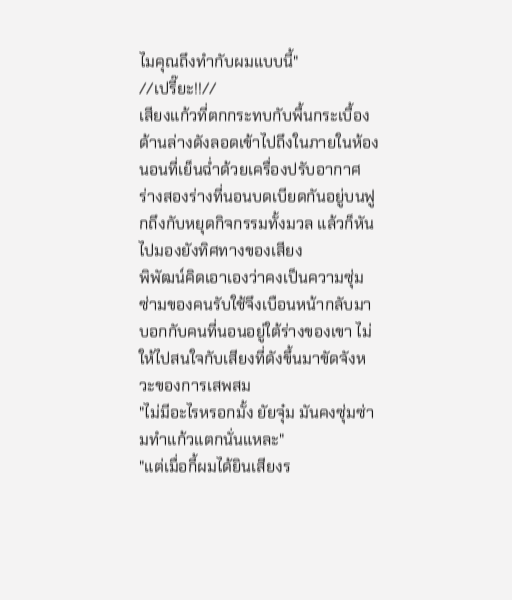ไมคุณถึงทำกับผมแบบนี้"
//เปรี๊ยะ!!//
เสียงแก้วที่ตกกระทบกับพื้นกระเบื้องด้านล่างดังลอดเข้าไปถึงในภายในห้องนอนที่เย็นฉ่ำด้วยเครื่องปรับอากาศ ร่างสองร่างที่นอนบดเบียดกันอยู่บนฟูกถึงกับหยุดกิจกรรมทั้งมวล แล้วก็หันไปมองยังทิศทางของเสียง
พิพัฒน์คิดเอาเองว่าคงเป็นความซุ่มซ่ามของคนรับใช้จึงเบือนหน้ากลับมาบอกกับคนที่นอนอยู่ใต้ร่างของเขา ไม่ให้ไปสนใจกับเสียงที่ดังขึ้นมาขัดจังหวะของการเสพสม
"ไม่มีอะไรหรอกมั้ง ยัยจุ๋ม มันคงซุ่มซ่ามทำแก้วแตกนั่นแหละ"
"แต่เมื่อกี้ผมได้ยินเสียงร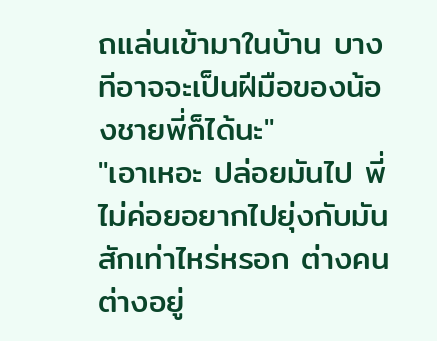ถแล่นเข้ามาในบ้าน บางทีอาจจะเป็นฝีมือของน้องชายพี่ก็ได้นะ"
"เอาเหอะ ปล่อยมันไป พี่ไม่ค่อยอยากไปยุ่งกับมันสักเท่าไหร่หรอก ต่างคนต่างอยู่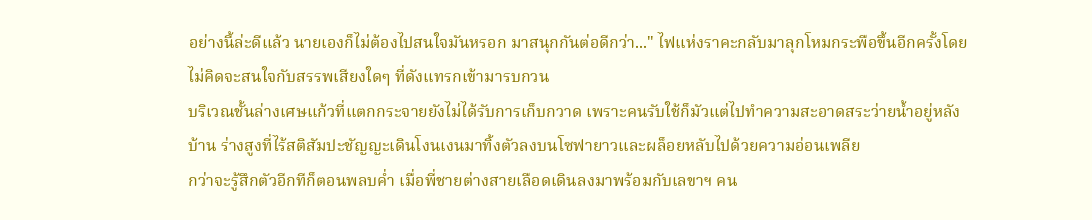อย่างนี้ล่ะดีแล้ว นายเองก็ไม่ต้องไปสนใจมันหรอก มาสนุกกันต่อดีกว่า..." ไฟแห่งราคะกลับมาลุกโหมกระพือขึ้นอีกครั้งโดยไม่คิดจะสนใจกับสรรพเสียงใดๆ ที่ดังแทรกเข้ามารบกวน
บริเวณชั้นล่างเศษแก้วที่แตกกระจายยังไม่ได้รับการเก็บกวาด เพราะคนรับใช้ก็มัวแต่ไปทำความสะอาดสระว่ายน้ำอยู่หลังบ้าน ร่างสูงที่ไร้สติสัมปะชัญญะเดินโงนเงนมาทิ้งตัวลงบนโซฟายาวและผล็อยหลับไปด้วยความอ่อนเพลีย
กว่าจะรู้สึกตัวอีกทีก็ตอนพลบค่ำ เมื่อพี่ชายต่างสายเลือดเดินลงมาพร้อมกับเลขาฯ คน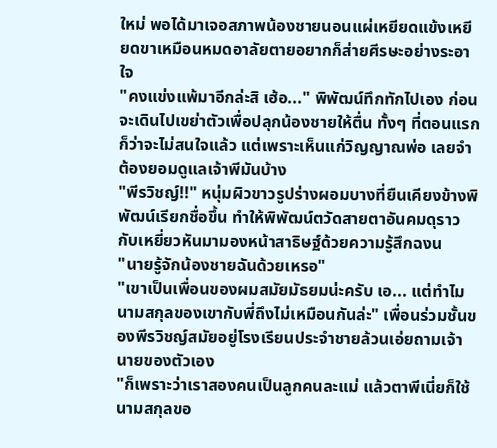ใหม่ พอได้มาเจอสภาพน้องชายนอนแผ่เหยียดแข้งเหยียดขาเหมือนหมดอาลัยตายอยากก็ส่ายศีรษะอย่างระอาใจ
"คงแข่งแพ้มาอีกล่ะสิ เฮ้อ..." พิพัฒน์ทึกทักไปเอง ก่อนจะเดินไปเขย่าตัวเพื่อปลุกน้องชายให้ตื่น ทั้งๆ ที่ตอนแรกก็ว่าจะไม่สนใจแล้ว แต่เพราะเห็นแก่วิญญาณพ่อ เลยจำต้องยอมดูแลเจ้าพีมันบ้าง
"พีรวิชญ์!!" หนุ่มผิวขาวรูปร่างผอมบางที่ยืนเคียงข้างพิพัฒน์เรียกชื่อขึ้น ทำให้พิพัฒน์ตวัดสายตาอันคมดุราวกับเหยี่ยวหันมามองหน้าสาธิษฐ์ด้วยความรู้สึกฉงน
"นายรู้จักน้องชายฉันด้วยเหรอ"
"เขาเป็นเพื่อนของผมสมัยมัธยมน่ะครับ เอ... แต่ทำไมนามสกุลของเขากับพี่ถึงไม่เหมือนกันล่ะ" เพื่อนร่วมชั้นของพีรวิชญ์สมัยอยู่โรงเรียนประจำชายล้วนเอ่ยถามเจ้านายของตัวเอง
"ก็เพราะว่าเราสองคนเป็นลูกคนละแม่ แล้วตาพีเนี่ยก็ใช้นามสกุลขอ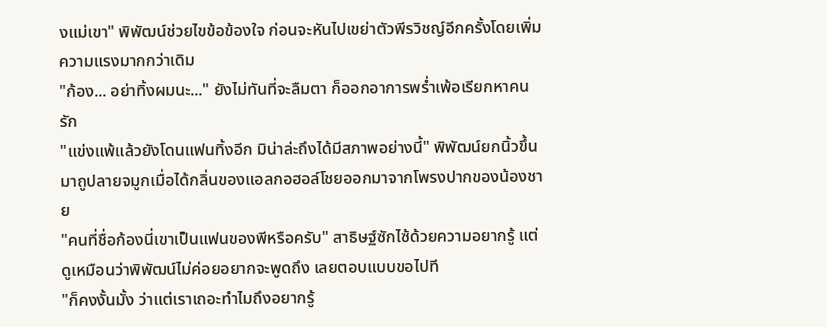งแม่เขา" พิพัฒน์ช่วยไขข้อข้องใจ ก่อนจะหันไปเขย่าตัวพีรวิชญ์อีกครั้งโดยเพิ่มความแรงมากกว่าเดิม
"ก้อง... อย่าทิ้งผมนะ..." ยังไม่ทันที่จะลืมตา ก็ออกอาการพร่ำเพ้อเรียกหาคนรัก
"แข่งแพ้แล้วยังโดนแฟนทิ้งอีก มิน่าล่ะถึงได้มีสภาพอย่างนี้" พิพัฒน์ยกนิ้วขึ้นมาถูปลายจมูกเมื่อได้กลิ่นของแอลกอฮอล์โชยออกมาจากโพรงปากของน้องชาย
"คนที่ชื่อก้องนี่เขาเป็นแฟนของพีหรือครับ" สาธิษฐ์ซักไซ้ด้วยความอยากรู้ แต่ดูเหมือนว่าพิพัฒน์ไม่ค่อยอยากจะพูดถึง เลยตอบแบบขอไปที
"ก็คงงั้นมั้ง ว่าแต่เราเถอะทำไมถึงอยากรู้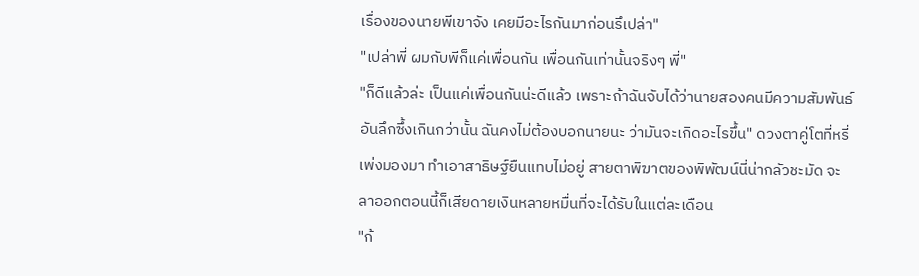เรื่องของนายพีเขาจัง เคยมีอะไรกันมาก่อนรึเปล่า"
"เปล่าพี่ ผมกับพีก็แค่เพื่อนกัน เพื่อนกันเท่านั้นจริงๆ พี่"
"ก็ดีแล้วล่ะ เป็นแค่เพื่อนกันน่ะดีแล้ว เพราะถ้าฉันจับได้ว่านายสองคนมีความสัมพันธ์อันลึกซึ้งเกินกว่านั้น ฉันคงไม่ต้องบอกนายนะ ว่ามันจะเกิดอะไรขึ้น" ดวงตาคู่โตที่หรี่เพ่งมองมา ทำเอาสาธิษฐ์ยืนแทบไม่อยู่ สายตาพิฆาตของพิพัฒน์นี่น่ากลัวชะมัด จะลาออกตอนนี้ก็เสียดายเงินหลายหมื่นที่จะได้รับในแต่ละเดือน
"ก้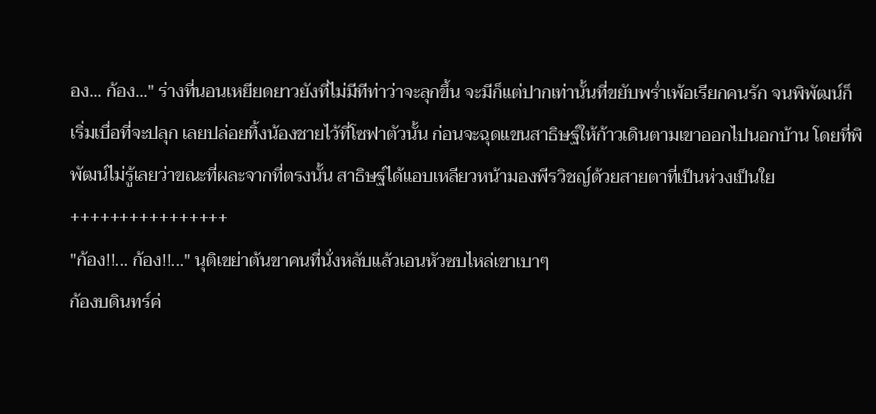อง... ก้อง..." ร่างที่นอนเหยียดยาวยังที่ไม่มีทีท่าว่าจะลุกขึ้น จะมีก็แต่ปากเท่านั้นที่ขยับพร่ำเพ้อเรียกคนรัก จนพิพัฒน์ก็เริ่มเบื่อที่จะปลุก เลยปล่อยทิ้งน้องชายไว้ที่โซฟาตัวนั้น ก่อนจะฉุดแขนสาธิษฐ์ให้ก้าวเดินตามเขาออกไปนอกบ้าน โดยที่พิพัฒน์ไม่รู้เลยว่าขณะที่ผละจากที่ตรงนั้น สาธิษฐ์ได้แอบเหลียวหน้ามองพีรวิชญ์ด้วยสายตาที่เป็นห่วงเป็นใย
++++++++++++++++
"ก้อง!!... ก้อง!!..." นุติเขย่าต้นขาคนที่นั่งหลับแล้วเอนหัวซบไหล่เขาเบาๆ
ก้องบดินทร์ค่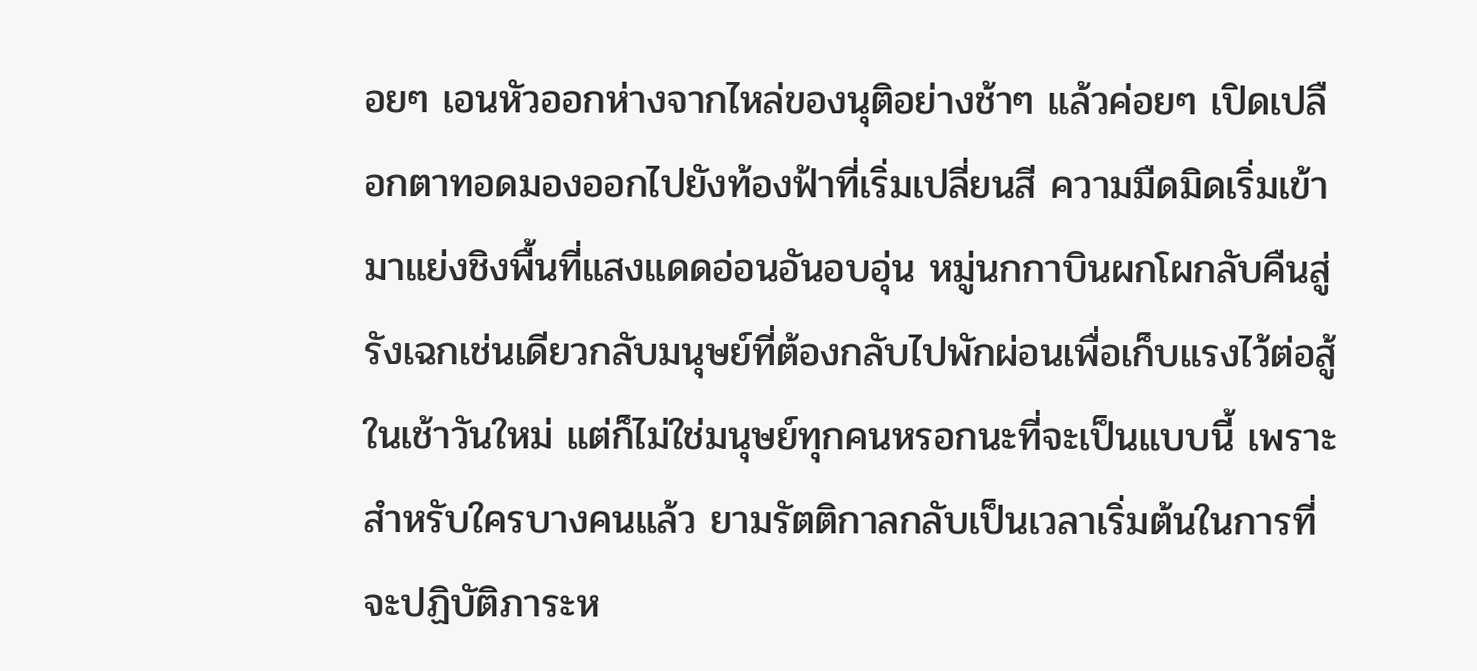อยๆ เอนหัวออกห่างจากไหล่ของนุติอย่างช้าๆ แล้วค่อยๆ เปิดเปลือกตาทอดมองออกไปยังท้องฟ้าที่เริ่มเปลี่ยนสี ความมืดมิดเริ่มเข้ามาแย่งชิงพื้นที่แสงแดดอ่อนอันอบอุ่น หมู่นกกาบินผกโผกลับคืนสู่รังเฉกเช่นเดียวกลับมนุษย์ที่ต้องกลับไปพักผ่อนเพื่อเก็บแรงไว้ต่อสู้ในเช้าวันใหม่ แต่ก็ไม่ใช่มนุษย์ทุกคนหรอกนะที่จะเป็นแบบนี้ เพราะสำหรับใครบางคนแล้ว ยามรัตติกาลกลับเป็นเวลาเริ่มต้นในการที่จะปฏิบัติภาระห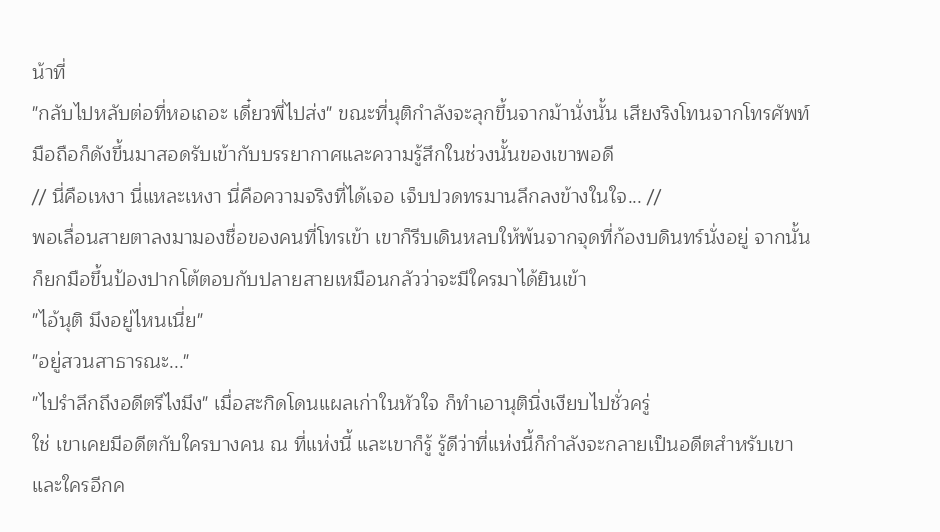น้าที่
"กลับไปหลับต่อที่หอเถอะ เดี๋ยวพี่ไปส่ง" ขณะที่นุติกำลังจะลุกขึ้นจากม้านั่งนั้น เสียงริงโทนจากโทรศัพท์มือถือก็ดังขึ้นมาสอดรับเข้ากับบรรยากาศและความรู้สึกในช่วงนั้นของเขาพอดี
// นี่คือเหงา นี่แหละเหงา นี่คือความจริงที่ได้เจอ เจ็บปวดทรมานลึกลงข้างในใจ... //
พอเลื่อนสายตาลงมามองชื่อของคนที่โทรเข้า เขาก็รีบเดินหลบให้พ้นจากจุดที่ก้องบดินทร์นั่งอยู่ จากนั้นก็ยกมือขึ้นป้องปากโต้ตอบกับปลายสายเหมือนกลัวว่าจะมีใครมาได้ยินเข้า
"ไอ้นุติ มึงอยู่ไหนเนี่ย"
"อยู่สวนสาธารณะ..."
"ไปรำลึกถึงอดีตรึไงมึง" เมื่อสะกิดโดนแผลเก่าในหัวใจ ก็ทำเอานุตินิ่งเงียบไปชั่วครู่
ใช่ เขาเคยมีอดีตกับใครบางคน ณ ที่แห่งนี้ และเขาก็รู้ รู้ดีว่าที่แห่งนี้ก็กำลังจะกลายเป็นอดีตสำหรับเขาและใครอีกค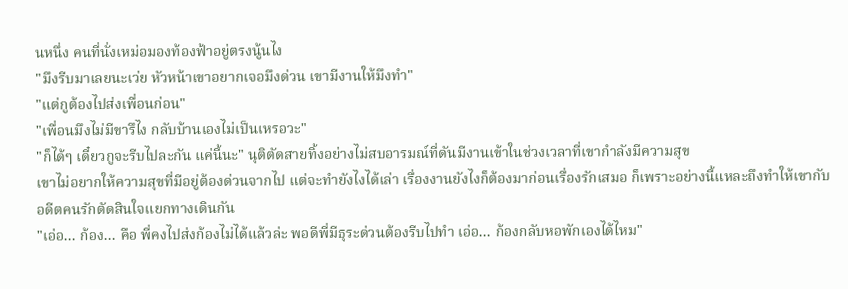นหนึ่ง คนที่นั่งเหม่อมองท้องฟ้าอยู่ตรงนู้นไง
"มึงรีบมาเลยนะเว่ย หัวหน้าเขาอยากเจอมึงด่วน เขามีงานให้มึงทำ"
"แต่กูต้องไปส่งเพื่อนก่อน"
"เพื่อนมึงไม่มีขารึไง กลับบ้านเองไม่เป็นเหรอวะ"
"ก็ได้ๆ เดี๋ยวกูจะรีบไปละกัน แค่นี้นะ" นุติตัดสายทิ้งอย่างไม่สบอารมณ์ที่ดันมีงานเข้าในช่วงเวลาที่เขากำลังมีความสุข
เขาไม่อยากให้ความสุขที่มีอยู่ต้องด่วนจากไป แต่จะทำยังไงได้เล่า เรื่องงานยังไงก็ต้องมาก่อนเรื่องรักเสมอ ก็เพราะอย่างนี้แหละถึงทำให้เขากับอดีตคนรักตัดสินใจแยกทางเดินกัน
"เอ่อ... ก้อง... คือ พี่คงไปส่งก้องไม่ได้แล้วล่ะ พอดีพี่มีธุระด่วนต้องรีบไปทำ เอ่อ... ก้องกลับหอพักเองได้ไหม"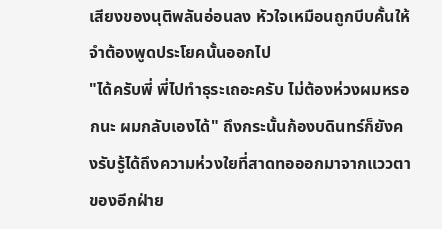เสียงของนุติพลันอ่อนลง หัวใจเหมือนถูกบีบคั้นให้จำต้องพูดประโยคนั้นออกไป
"ได้ครับพี่ พี่ไปทำธุระเถอะครับ ไม่ต้องห่วงผมหรอกนะ ผมกลับเองได้" ถึงกระนั้นก้องบดินทร์ก็ยังคงรับรู้ได้ถึงความห่วงใยที่สาดทอออกมาจากแววตาของอีกฝ่าย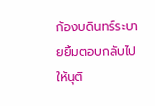ก้องบดินทร์ระบายยิ้มตอบกลับไปให้นุติ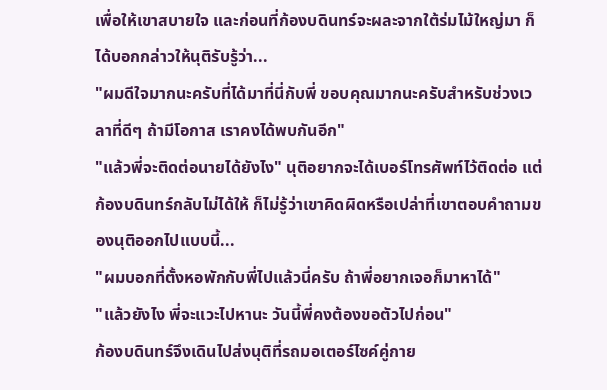เพื่อให้เขาสบายใจ และก่อนที่ก้องบดินทร์จะผละจากใต้ร่มไม้ใหญ่มา ก็ได้บอกกล่าวให้นุติรับรู้ว่า...
"ผมดีใจมากนะครับที่ได้มาที่นี่กับพี่ ขอบคุณมากนะครับสำหรับช่วงเวลาที่ดีๆ ถ้ามีโอกาส เราคงได้พบกันอีก"
"แล้วพี่จะติดต่อนายได้ยังไง" นุติอยากจะได้เบอร์โทรศัพท์ไว้ติดต่อ แต่ก้องบดินทร์กลับไม่ได้ให้ ก็ไม่รู้ว่าเขาคิดผิดหรือเปล่าที่เขาตอบคำถามของนุติออกไปแบบนี้...
"ผมบอกที่ตั้งหอพักกับพี่ไปแล้วนี่ครับ ถ้าพี่อยากเจอก็มาหาได้"
"แล้วยังไง พี่จะแวะไปหานะ วันนี้พี่คงต้องขอตัวไปก่อน"
ก้องบดินทร์จึงเดินไปส่งนุติที่รถมอเตอร์ไซค์คู่กาย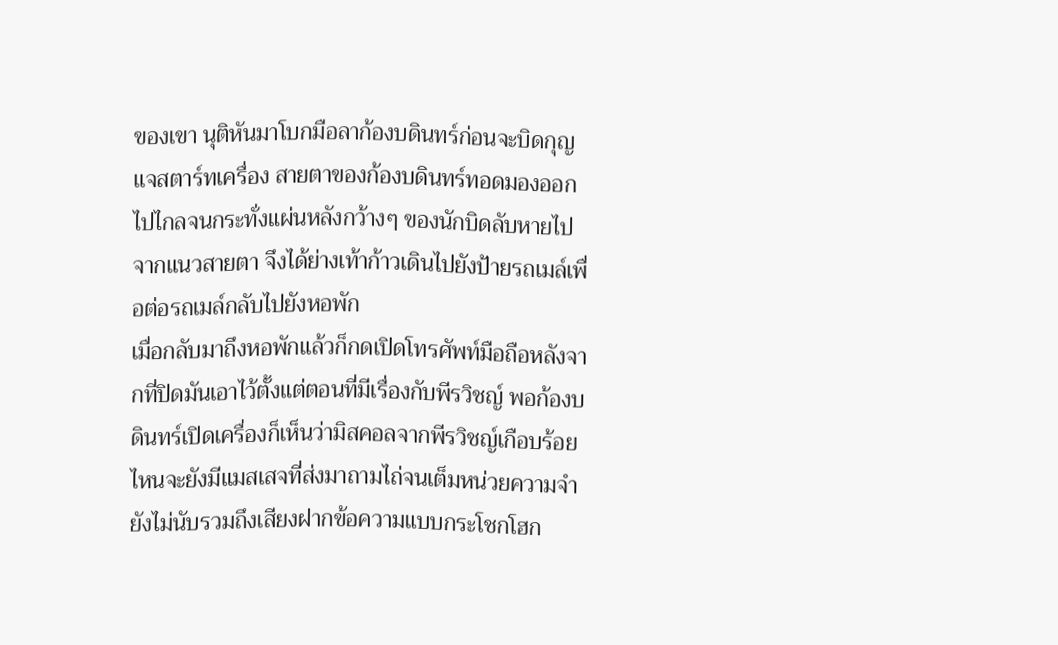ของเขา นุติหันมาโบกมือลาก้องบดินทร์ก่อนจะบิดกุญแจสตาร์ทเครื่อง สายตาของก้องบดินทร์ทอดมองออกไปไกลจนกระทั่งแผ่นหลังกว้างๆ ของนักบิดลับหายไปจากแนวสายตา จึงได้ย่างเท้าก้าวเดินไปยังป้ายรถเมล์เพื่อต่อรถเมล์กลับไปยังหอพัก
เมื่อกลับมาถึงหอพักแล้วก็กดเปิดโทรศัพท์มือถือหลังจากที่ปิดมันเอาไว้ตั้งแต่ตอนที่มีเรื่องกับพีรวิชญ์ พอก้องบดินทร์เปิดเครื่องก็เห็นว่ามิสคอลจากพีรวิชญ์เกือบร้อย ไหนจะยังมีแมสเสจที่ส่งมาถามไถ่จนเต็มหน่วยความจำ ยังไม่นับรวมถึงเสียงฝากข้อความแบบกระโชกโฮก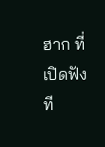ฮาก ที่เปิดฟังที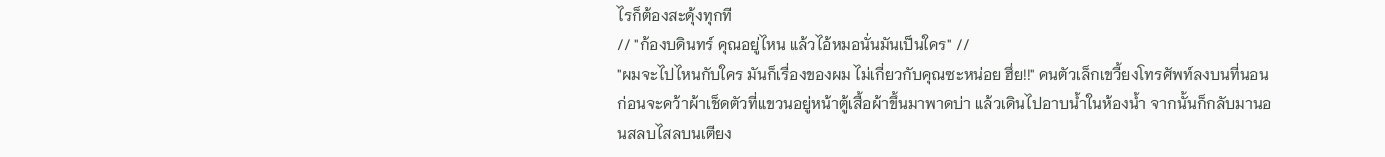ไรก็ต้องสะดุ้งทุกที
// "ก้องบดินทร์ คุณอยู่ไหน แล้วไอ้หมอนั่นมันเป็นใคร" //
"ผมจะไปไหนกับใคร มันก็เรื่องของผม ไม่เกี่ยวกับคุณซะหน่อย ฮึ่ย!!" คนตัวเล็กเขวี้ยงโทรศัพท์ลงบนที่นอน ก่อนจะคว้าผ้าเช็ดตัวที่แขวนอยู่หน้าตู้เสื้อผ้าขึ้นมาพาดบ่า แล้วเดินไปอาบน้ำในห้องน้ำ จากนั้นก็กลับมานอนสลบไสลบนเตียง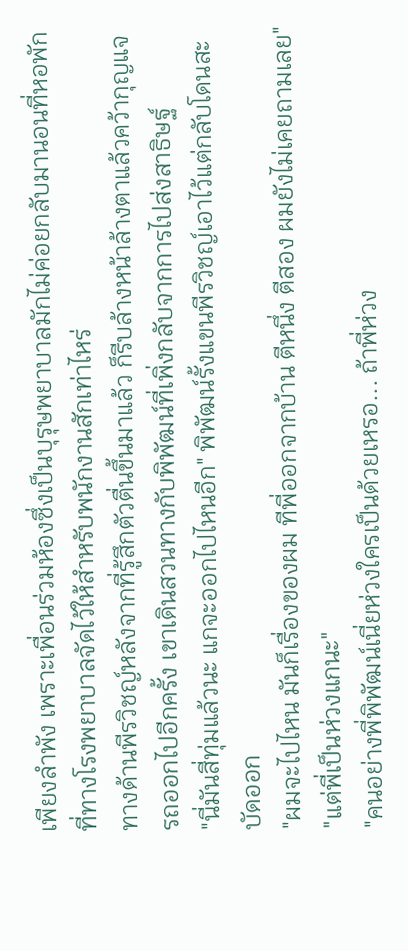เพียงลำพัง เพราะเพื่อนร่วมห้องซึ่งเป็นบุรุษพยาบาลมักไม่ค่อยกลับมานอนที่หอพักที่ทางโรงพยาบาลจัดไว้ให้สำหรับพนักงานสักเท่าไหร่
ทางด้านพีรวิชญ์หลังจากที่รู้สึกตัวตื่นขึ้นมาแล้ว ก็รีบล้างหน้าล้างตาแล้วคว้ากุญแจรถออกไปอีกครั้ง เขาเดินสวนทางกับพิพัฒน์ที่เพิ่งกลับจากการไปส่งสาธิษฐ์
"นี่มันสี่ทุ่มแล้วนะ แกจะออกไปไหนอีก" พิพัฒน์รั้งแขนพีรวิชญ์เอาไว้แต่กลับโดนสะบัดออก
"ผมจะไปไหน มันก็เรื่องของผม ทีพี่ออกจากบ้าน ตีหนึ่ง ตีสอง ผมยังไม่เคยถามเลย"
"แต่พี่เป็นห่วงแกนะ"
"คนอย่างพี่พิพัฒน์เนี่ยห่วงใครเป็นด้วยเหรอ... ถ้าพี่ห่วง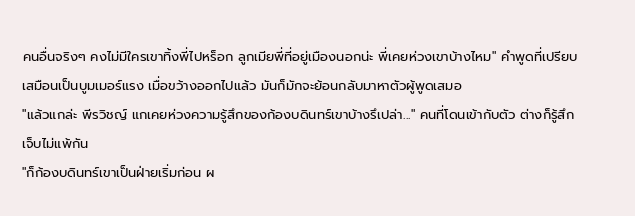คนอื่นจริงๆ คงไม่มีใครเขาทิ้งพี่ไปหร็อก ลูกเมียพี่ที่อยู่เมืองนอกน่ะ พี่เคยห่วงเขาบ้างไหม" คำพูดที่เปรียบเสมือนเป็นบูมเมอร์แรง เมื่อขว้างออกไปแล้ว มันก็มักจะย้อนกลับมาหาตัวผู้พูดเสมอ
"แล้วแกล่ะ พีรวิชญ์ แกเคยห่วงความรู้สึกของก้องบดินทร์เขาบ้างรึเปล่า..." คนที่โดนเข้ากับตัว ต่างก็รู้สึกเจ็บไม่แพ้กัน
"ก็ก้องบดินทร์เขาเป็นฝ่ายเริ่มก่อน ผ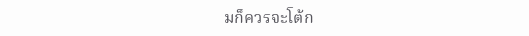มก็ควรจะโต้ก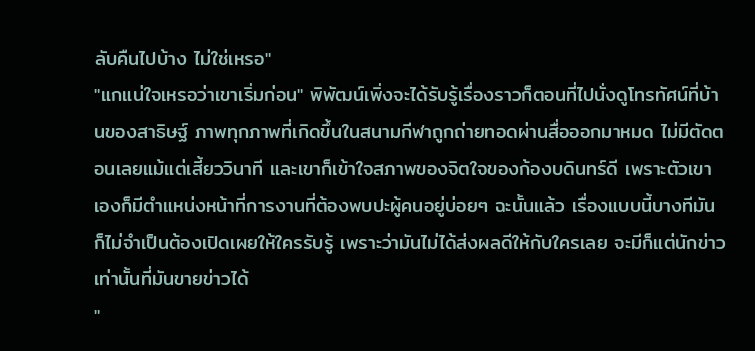ลับคืนไปบ้าง ไม่ใช่เหรอ"
"แกแน่ใจเหรอว่าเขาเริ่มก่อน" พิพัฒน์เพิ่งจะได้รับรู้เรื่องราวก็ตอนที่ไปนั่งดูโทรทัศน์ที่บ้านของสาธิษฐ์ ภาพทุกภาพที่เกิดขึ้นในสนามกีฬาถูกถ่ายทอดผ่านสื่อออกมาหมด ไม่มีตัดตอนเลยแม้แต่เสี้ยววินาที และเขาก็เข้าใจสภาพของจิตใจของก้องบดินทร์ดี เพราะตัวเขาเองก็มีตำแหน่งหน้าที่การงานที่ต้องพบปะผู้คนอยู่บ่อยๆ ฉะนั้นแล้ว เรื่องแบบนี้บางทีมันก็ไม่จำเป็นต้องเปิดเผยให้ใครรับรู้ เพราะว่ามันไม่ได้ส่งผลดีให้กับใครเลย จะมีก็แต่นักข่าวเท่านั้นที่มันขายข่าวได้
"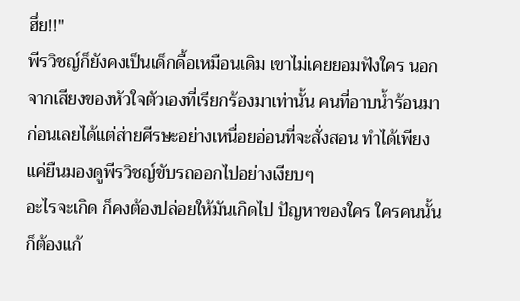ฮึ่ย!!"
พีรวิชญ์ก็ยังคงเป็นเด็กดื้อเหมือนเดิม เขาไม่เคยยอมฟังใคร นอกจากเสียงของหัวใจตัวเองที่เรียกร้องมาเท่านั้น คนที่อาบน้ำร้อนมาก่อนเลยได้แต่ส่ายศีรษะอย่างเหนื่อยอ่อนที่จะสั่งสอน ทำได้เพียงแค่ยืนมองดูพีรวิชญ์ขับรถออกไปอย่างเงียบๆ
อะไรจะเกิด ก็คงต้องปล่อยให้มันเกิดไป ปัญหาของใคร ใครคนนั้นก็ต้องแก้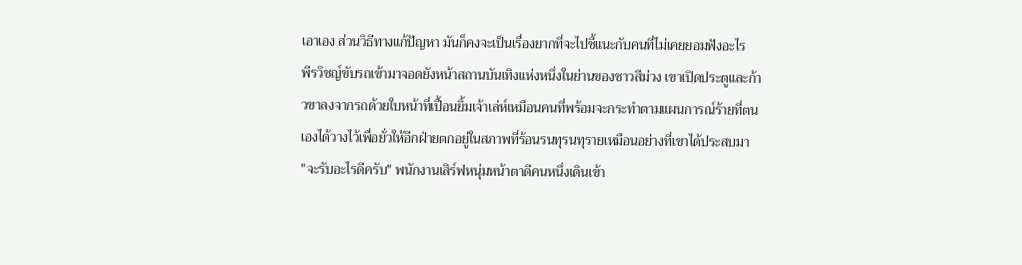เอาเอง ส่วนวิธีทางแก้ปัญหา มันก็คงจะเป็นเรื่องยากที่จะไปชี้แนะกับคนที่ไม่เคยยอมฟังอะไร
พีรวิชญ์ขับรถเข้ามาจอดยังหน้าสถานบันเทิงแห่งหนึ่งในย่านของชาวสีม่วง เขาเปิดประตูและก้าวขาลงจากรถด้วยใบหน้าที่เปื้อนยิ้มเจ้าเล่ห์เหมือนคนที่พร้อมจะกระทำตามแผนการณ์ร้ายที่ตนเองได้วางไว้เพื่อยั่วให้อีกฝ่ายตกอยู่ในสภาพที่ร้อนรนทุรนทุรายเหมือนอย่างที่เขาได้ประสบมา
"จะรับอะไรดีครับ" พนักงานเสิร์ฟหนุ่มหน้าตาดีคนหนึ่งเดินเข้า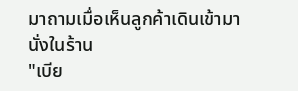มาถามเมื่อเห็นลูกค้าเดินเข้ามานั่งในร้าน
"เบีย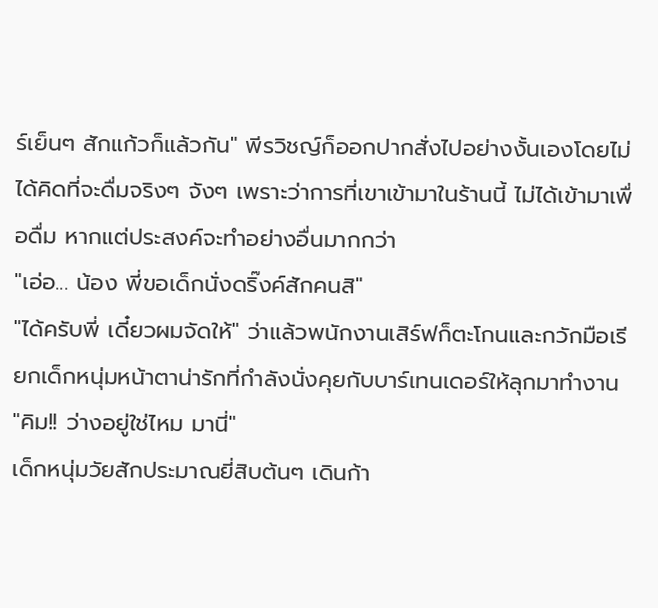ร์เย็นๆ สักแก้วก็แล้วกัน" พีรวิชญ์ก็ออกปากสั่งไปอย่างงั้นเองโดยไม่ได้คิดที่จะดื่มจริงๆ จังๆ เพราะว่าการที่เขาเข้ามาในร้านนี้ ไม่ได้เข้ามาเพื่อดื่ม หากแต่ประสงค์จะทำอย่างอื่นมากกว่า
"เอ่อ... น้อง พี่ขอเด็กนั่งดริ๊งค์สักคนสิ"
"ได้ครับพี่ เดี๋ยวผมจัดให้" ว่าแล้วพนักงานเสิร์ฟก็ตะโกนและกวักมือเรียกเด็กหนุ่มหน้าตาน่ารักที่กำลังนั่งคุยกับบาร์เทนเดอร์ให้ลุกมาทำงาน
"คิม!! ว่างอยู่ใช่ไหม มานี่"
เด็กหนุ่มวัยสักประมาณยี่สิบต้นๆ เดินก้า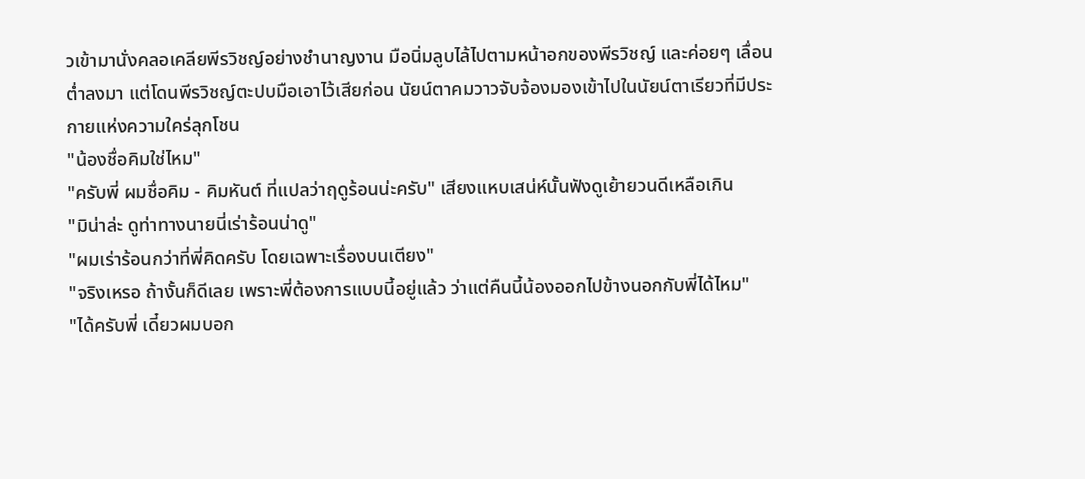วเข้ามานั่งคลอเคลียพีรวิชญ์อย่างชำนาญงาน มือนิ่มลูบไล้ไปตามหน้าอกของพีรวิชญ์ และค่อยๆ เลื่อนต่ำลงมา แต่โดนพีรวิชญ์ตะปบมือเอาไว้เสียก่อน นัยน์ตาคมวาวจับจ้องมองเข้าไปในนัยน์ตาเรียวที่มีประกายแห่งความใคร่ลุกโชน
"น้องชื่อคิมใช่ไหม"
"ครับพี่ ผมชื่อคิม - คิมหันต์ ที่แปลว่าฤดูร้อนน่ะครับ" เสียงแหบเสน่ห์นั้นฟังดูเย้ายวนดีเหลือเกิน
"มิน่าล่ะ ดูท่าทางนายนี่เร่าร้อนน่าดู"
"ผมเร่าร้อนกว่าที่พี่คิดครับ โดยเฉพาะเรื่องบนเตียง"
"จริงเหรอ ถ้างั้นก็ดีเลย เพราะพี่ต้องการแบบนี้อยู่แล้ว ว่าแต่คืนนี้น้องออกไปข้างนอกกับพี่ได้ไหม"
"ได้ครับพี่ เดี๋ยวผมบอก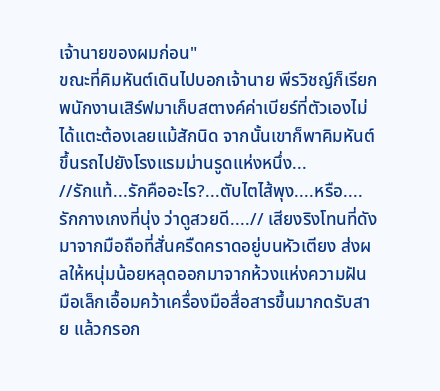เจ้านายของผมก่อน"
ขณะที่คิมหันต์เดินไปบอกเจ้านาย พีรวิชญ์ก็เรียกพนักงานเสิร์ฟมาเก็บสตางค์ค่าเบียร์ที่ตัวเองไม่ได้แตะต้องเลยแม้สักนิด จากนั้นเขาก็พาคิมหันต์ขึ้นรถไปยังโรงแรมม่านรูดแห่งหนึ่ง...
//รักแท้...รักคืออะไร?...ตับไตไส้พุง....หรือ....รักกางเกงที่นุ่ง ว่าดูสวยดี....// เสียงริงโทนที่ดังมาจากมือถือที่สั่นครืดคราดอยู่บนหัวเตียง ส่งผลให้หนุ่มน้อยหลุดออกมาจากห้วงแห่งความฝัน มือเล็กเอื้อมคว้าเครื่องมือสื่อสารขึ้นมากดรับสาย แล้วกรอก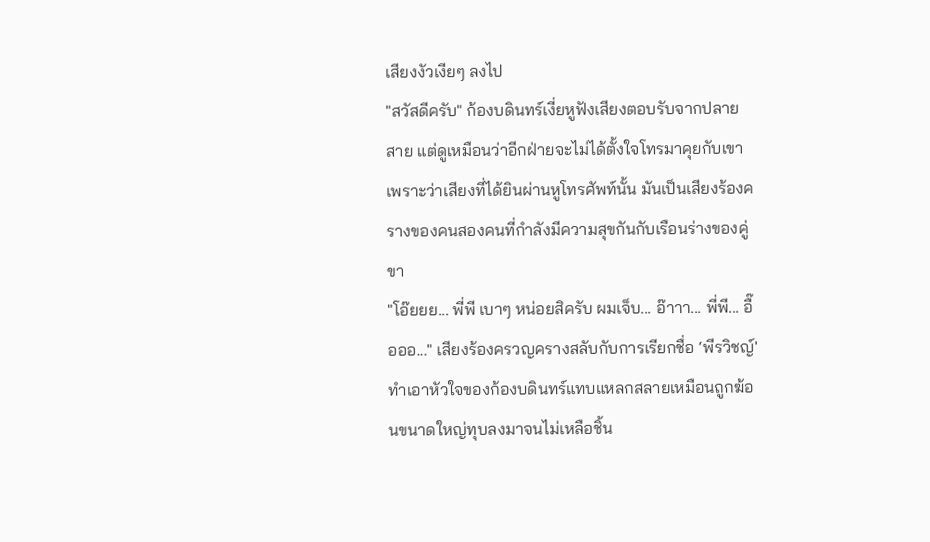เสียงงัวเงียๆ ลงไป
"สวัสดีครับ" ก้องบดินทร์เงี่ยหูฟังเสียงตอบรับจากปลายสาย แต่ดูเหมือนว่าอีกฝ่ายจะไม่ได้ตั้งใจโทรมาคุยกับเขา เพราะว่าเสียงที่ได้ยินผ่านหูโทรศัพท์นั้น มันเป็นเสียงร้องครางของคนสองคนที่กำลังมีความสุขกันกับเรือนร่างของคู่ขา
"โอ๊ยยย... พี่พี เบาๆ หน่อยสิครับ ผมเจ็บ... อ๊าาา... พี่พี... อื๊อออ..." เสียงร้องครวญครางสลับกับการเรียกชื่อ ‘พีรวิชญ์' ทำเอาหัวใจของก้องบดินทร์แทบแหลกสลายเหมือนถูกฆ้อนขนาดใหญ่ทุบลงมาจนไม่เหลือชิ้น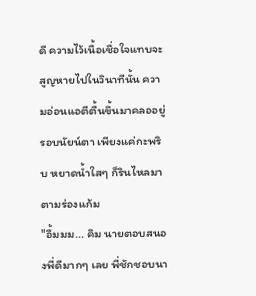ดี ความไว้เนื้อเชื่อใจแทบจะสูญหายไปในวินาทีนั้น ความอ่อนแอตีตื้นขึ้นมาคลออยู่รอบนัยน์ตา เพียงแค่กะพริบ หยาดน้ำใสๆ ก็รินไหลมาตามร่องแก้ม
"อื้มมม... คิม นายตอบสนองพี่ดีมากๆ เลย พี่ชักชอบนา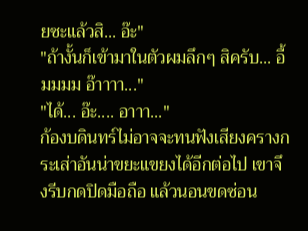ยซะแล้วสิ... อ๊ะ"
"ถ้างั้นก็เข้ามาในตัวผมลึกๆ สิครับ... อื้มมมม อ๊าาาา..."
"ได้... อ๊ะ.... อาาา..."
ก้องบดินทร์ไม่อาจจะทนฟังเสียงครางกระเส่าอันน่าขยะแขยงได้อีกต่อไป เขาจึงรีบกดปิดมือถือ แล้วนอนขดซ่อน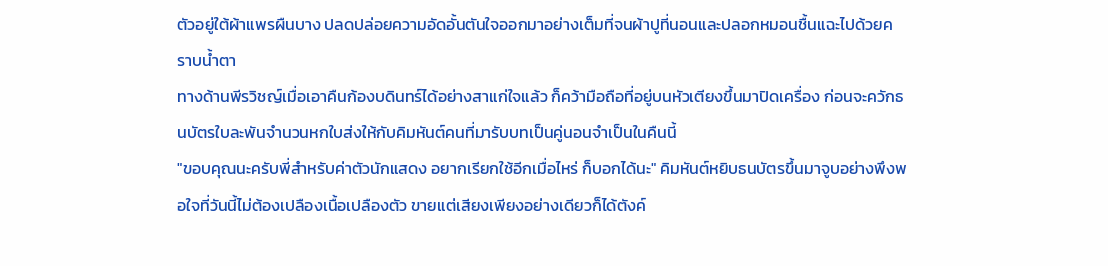ตัวอยู่ใต้ผ้าแพรผืนบาง ปลดปล่อยความอัดอั้นตันใจออกมาอย่างเต็มที่จนผ้าปูที่นอนและปลอกหมอนชื้นแฉะไปด้วยคราบน้ำตา
ทางด้านพีรวิชญ์เมื่อเอาคืนก้องบดินทร์ได้อย่างสาแก่ใจแล้ว ก็คว้ามือถือที่อยู่บนหัวเตียงขึ้นมาปิดเครื่อง ก่อนจะควักธนบัตรใบละพันจำนวนหกใบส่งให้กับคิมหันต์คนที่มารับบทเป็นคู่นอนจำเป็นในคืนนี้
"ขอบคุณนะครับพี่สำหรับค่าตัวนักแสดง อยากเรียกใช้อีกเมื่อไหร่ ก็บอกได้นะ" คิมหันต์หยิบธนบัตรขึ้นมาจูบอย่างพึงพอใจที่วันนี้ไม่ต้องเปลืองเนื้อเปลืองตัว ขายแต่เสียงเพียงอย่างเดียวก็ได้ตังค์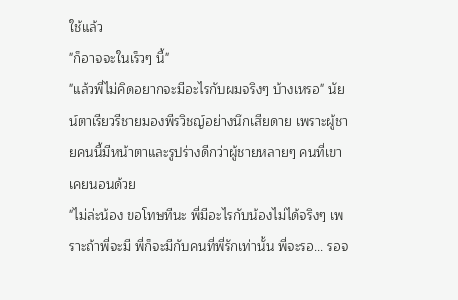ใช้แล้ว
"ก็อาจจะในเร็วๆ นี้"
"แล้วพี่ไม่คิดอยากจะมีอะไรกับผมจริงๆ บ้างเหรอ" นัยน์ตาเรียวรีชายมองพีรวิชญ์อย่างนึกเสียดาย เพราะผู้ชายคนนี้มีหน้าตาและรูปร่างดีกว่าผู้ชายหลายๆ คนที่เขาเคยนอนด้วย
"ไม่ล่ะน้อง ขอโทษทีนะ พี่มีอะไรกับน้องไม่ได้จริงๆ เพราะถ้าพี่จะมี พี่ก็จะมีกับคนที่พี่รักเท่านั้น พี่จะรอ... รอจ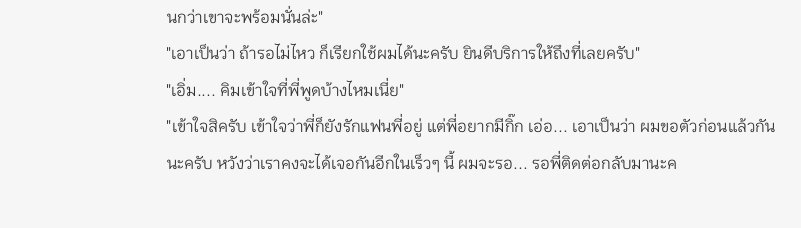นกว่าเขาจะพร้อมนั่นล่ะ"
"เอาเป็นว่า ถ้ารอไม่ไหว ก็เรียกใช้ผมได้นะครับ ยินดีบริการให้ถึงที่เลยครับ"
"เอิ่ม.... คิมเข้าใจที่พี่พูดบ้างไหมเนี่ย"
"เข้าใจสิครับ เข้าใจว่าพี่ก็ยังรักแฟนพี่อยู่ แต่พี่อยากมีกิ๊ก เอ่อ... เอาเป็นว่า ผมขอตัวก่อนแล้วกันนะครับ หวังว่าเราคงจะได้เจอกันอีกในเร็วๆ นี้ ผมจะรอ... รอพี่ติดต่อกลับมานะค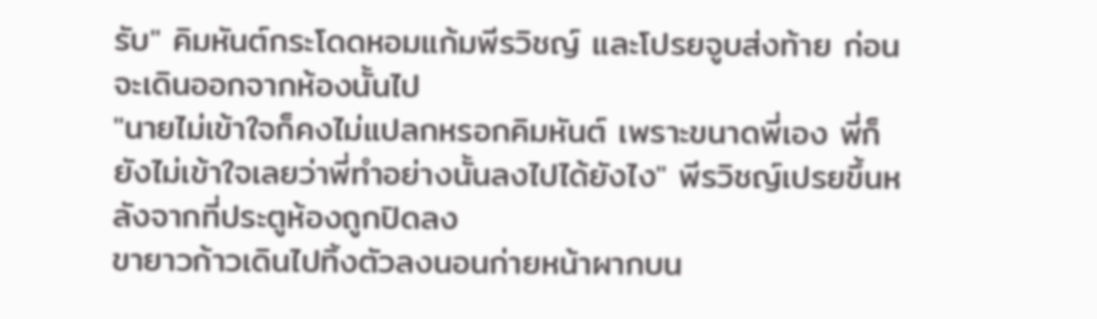รับ" คิมหันต์กระโดดหอมแก้มพีรวิชญ์ และโปรยจูบส่งท้าย ก่อนจะเดินออกจากห้องนั้นไป
"นายไม่เข้าใจก็คงไม่แปลกหรอกคิมหันต์ เพราะขนาดพี่เอง พี่ก็ยังไม่เข้าใจเลยว่าพี่ทำอย่างนั้นลงไปได้ยังไง" พีรวิชญ์เปรยขึ้นหลังจากที่ประตูห้องถูกปิดลง
ขายาวก้าวเดินไปทิ้งตัวลงนอนก่ายหน้าผากบน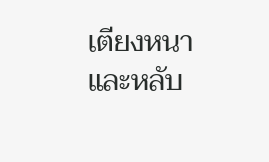เตียงหนา และหลับ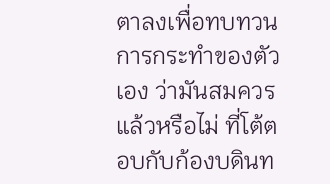ตาลงเพื่อทบทวนการกระทำของตัวเอง ว่ามันสมควรแล้วหรือไม่ ที่โต้ตอบกับก้องบดินท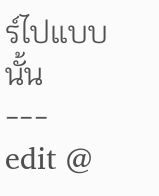ร์ไปแบบนั้น
---
edit @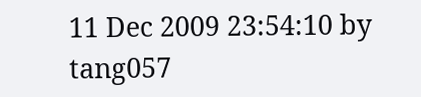11 Dec 2009 23:54:10 by tang057